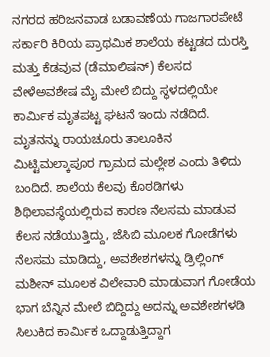ನಗರದ ಹರಿಜನವಾಡ ಬಡಾವಣೆಯ ಗಾಜಗಾರಪೇಟೆ ಸರ್ಕಾರಿ ಕಿರಿಯ ಪ್ರಾಥಮಿಕ ಶಾಲೆಯ ಕಟ್ಟಡದ ದುರಸ್ತಿ ಮತ್ತು ಕೆಡವುವ (ಡೆಮಾಲಿಷನ್) ಕೆಲಸದ ವೇಳೆಅವಶೇಷ ಮೈ ಮೇಲೆ ಬಿದ್ದು ಸ್ಥಳದಲ್ಲಿಯೇ ಕಾರ್ಮಿಕ ಮೃತಪಟ್ಟ ಘಟನೆ ಇಂದು ನಡೆದಿದೆ.
ಮೃತನನ್ನು ರಾಯಚೂರು ತಾಲೂಕಿನ ಮಿಟ್ಟಿಮಲ್ಕಾಪೂರ ಗ್ರಾಮದ ಮಲ್ಲೇಶ ಎಂದು ತಿಳಿದು ಬಂದಿದೆ. ಶಾಲೆಯ ಕೆಲವು ಕೊಠಡಿಗಳು ಶಿಥಿಲಾವಸ್ಥೆಯಲ್ಲಿರುವ ಕಾರಣ ನೆಲಸಮ ಮಾಡುವ ಕೆಲಸ ನಡೆಯುತ್ತಿದ್ದು, ಜೆಸಿಬಿ ಮೂಲಕ ಗೋಡೆಗಳು ನೆಲಸಮ ಮಾಡಿದ್ದು, ಅವಶೇಶಗಳನ್ನು ಡ್ರಿಲ್ಲಿಂಗ್ ಮಶೀನ್ ಮೂಲಕ ವಿಲೇವಾರಿ ಮಾಡುವಾಗ ಗೋಡೆಯ ಭಾಗ ಬೆನ್ನಿನ ಮೇಲೆ ಬಿದ್ದಿದ್ದು ಅದನ್ನು ಅವಶೇಶಗಳಡಿ ಸಿಲುಕಿದ ಕಾರ್ಮಿಕ ಒದ್ದಾಡುತ್ತಿದ್ದಾಗ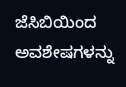ಜೆಸಿಬಿಯಿಂದ ಅವಶೇಷಗಳನ್ನು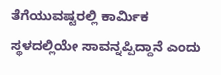ತೆಗೆಯುವಷ್ಟರಲ್ಲಿ ಕಾರ್ಮಿಕ ಸ್ಥಳದಲ್ಲಿಯೇ ಸಾವನ್ನಪ್ಪಿದ್ದಾನೆ ಎಂದು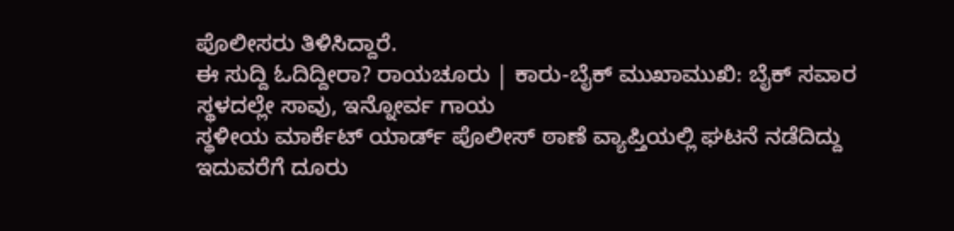ಪೊಲೀಸರು ತಿಳಿಸಿದ್ದಾರೆ.
ಈ ಸುದ್ದಿ ಓದಿದ್ದೀರಾ? ರಾಯಚೂರು | ಕಾರು-ಬೈಕ್ ಮುಖಾಮುಖಿ: ಬೈಕ್ ಸವಾರ ಸ್ಥಳದಲ್ಲೇ ಸಾವು, ಇನ್ನೋರ್ವ ಗಾಯ
ಸ್ಥಳೀಯ ಮಾರ್ಕೆಟ್ ಯಾರ್ಡ್ ಪೊಲೀಸ್ ಠಾಣೆ ವ್ಯಾಪ್ತಿಯಲ್ಲಿ ಘಟನೆ ನಡೆದಿದ್ದು ಇದುವರೆಗೆ ದೂರು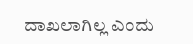ದಾಖಲಾಗಿಲ್ಲ ಎಂದು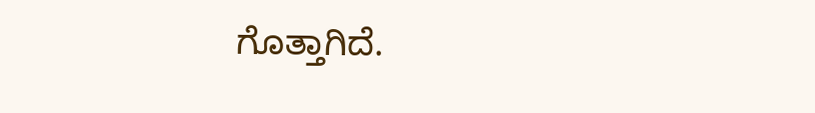ಗೊತ್ತಾಗಿದೆ.